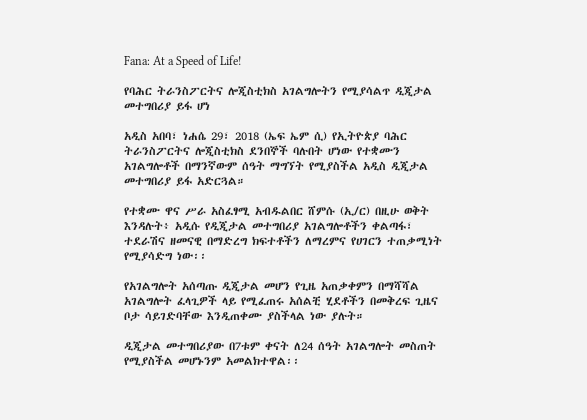Fana: At a Speed of Life!

የባሕር ትራንስፖርትና ሎጂስቲክስ አገልግሎትን የሚያሳልጥ ዲጂታል መተግበሪያ ይፋ ሆነ

አዲስ አበባ፣ ነሐሴ 29፣ 2018 (ኤፍ ኤም ሲ) የኢትዮጵያ ባሕር ትራንስፖርትና ሎጂስቲክስ ደንበኞች ባሉበት ሆነው የተቋሙን አገልግሎቶች በማንኛውም ሰዓት ማግኘት የሚያስችል አዲስ ዲጂታል መተግበሪያ ይፋ አድርጓል።

የተቋሙ ዋና ሥራ አስፈፃሚ አብዱልበር ሸምሱ (ኢ/ር) በዚሁ ወቅት እንዳሉት፥ አዲሱ የዲጂታል መተግበሪያ አገልግሎቶችን ቀልጣፋ፣ ተደራሽና ዘመናዊ በማድረግ ክፍተቶችን ለማረምና የሀገርን ተጠቃሚነት የሚያሳድግ ነው፡፡

የአገልግሎት አሰጣጡ ዲጂታል መሆን የጊዜ አጠቃቀምን በማሻሻል አገልግሎት ፈላጊዎች ላይ የሚፈጠሩ አሰልቺ ሂደቶችን በመቅረፍ ጊዜና ቦታ ሳይገድባቸው እንዲጠቀሙ ያስችላል ነው ያሉት።

ዲጂታል መተግበሪያው በ7ቱም ቀናት ለ24 ሰዓት አገልግሎት መስጠት የሚያስችል መሆኑንም አመልክተዋል፡፡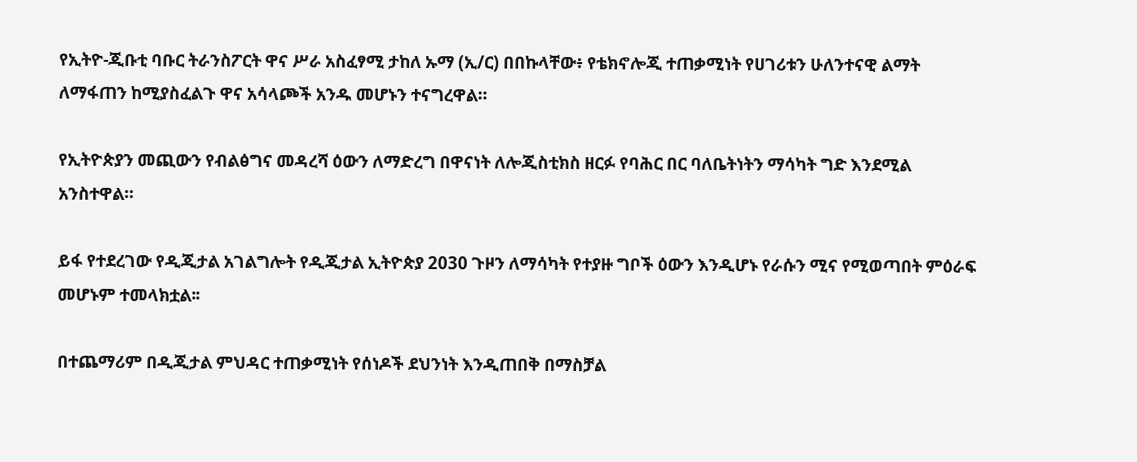የኢትዮ-ጂቡቲ ባቡር ትራንስፖርት ዋና ሥራ አስፈፃሚ ታከለ ኡማ (ኢ/ር) በበኩላቸው፥ የቴክኖሎጂ ተጠቃሚነት የሀገሪቱን ሁለንተናዊ ልማት ለማፋጠን ከሚያስፈልጉ ዋና አሳላጮች አንዱ መሆኑን ተናግረዋል።

የኢትዮጵያን መጪውን የብልፅግና መዳረሻ ዕውን ለማድረግ በዋናነት ለሎጂስቲክስ ዘርፉ የባሕር በር ባለቤትነትን ማሳካት ግድ እንደሚል አንስተዋል።

ይፋ የተደረገው የዲጂታል አገልግሎት የዲጂታል ኢትዮጵያ 2030 ጉዞን ለማሳካት የተያዙ ግቦች ዕውን እንዲሆኑ የራሱን ሚና የሚወጣበት ምዕራፍ መሆኑም ተመላክቷል፡፡

በተጨማሪም በዲጂታል ምህዳር ተጠቃሚነት የሰነዶች ደህንነት እንዲጠበቅ በማስቻል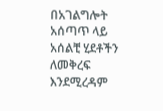በአገልግሎት አሰጣጥ ላይ አሰልቺ ሂደቶችን ለመቅረፍ እንደሚረዳም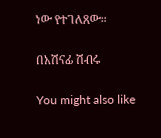ነው የተገለጸው።

በአሽናፊ ሽብሩ

You might also like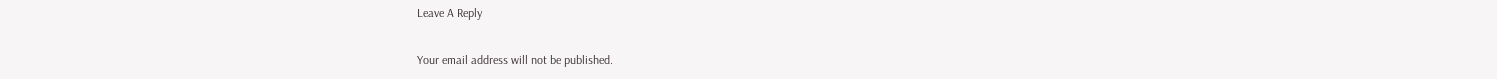Leave A Reply

Your email address will not be published.